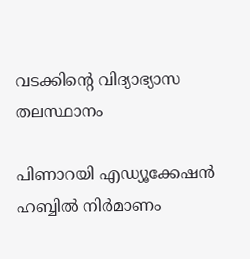വടക്കിന്റെ വിദ്യാഭ്യാസ തലസ്ഥാനം

പിണാറയി എഡ്യൂക്കേഷൻ ഹബ്ബിൽ നിർമാണം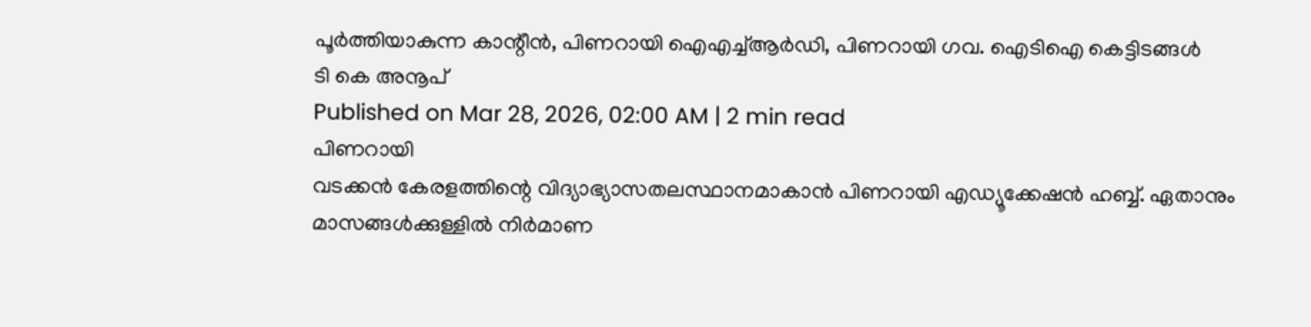പൂർത്തിയാകുന്ന കാന്റീൻ, പിണറായി ഐഎച്ച്ആർഡി, പിണറായി ഗവ. ഐടിഐ കെട്ടിടങ്ങൾ
ടി കെ അനൂപ്
Published on Mar 28, 2026, 02:00 AM | 2 min read
പിണറായി
വടക്കൻ കേരളത്തിന്റെ വിദ്യാഭ്യാസതലസ്ഥാനമാകാൻ പിണറായി എഡ്യൂക്കേഷൻ ഹബ്ബ്. ഏതാനും മാസങ്ങൾക്കുള്ളിൽ നിർമാണ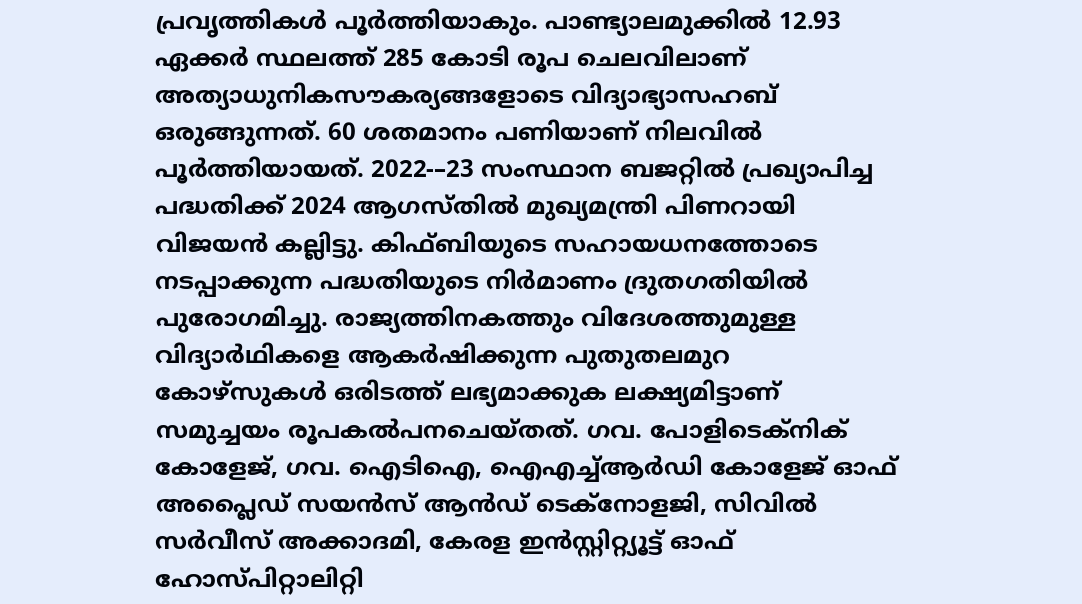പ്രവൃത്തികൾ പൂർത്തിയാകും. പാണ്ട്യാലമുക്കിൽ 12.93 ഏക്കർ സ്ഥലത്ത് 285 കോടി രൂപ ചെലവിലാണ് അത്യാധുനികസൗകര്യങ്ങളോടെ വിദ്യാഭ്യാസഹബ് ഒരുങ്ങുന്നത്. 60 ശതമാനം പണിയാണ് നിലവിൽ പൂർത്തിയായത്. 2022-–23 സംസ്ഥാന ബജറ്റിൽ പ്രഖ്യാപിച്ച പദ്ധതിക്ക് 2024 ആഗസ്തിൽ മുഖ്യമന്ത്രി പിണറായി വിജയൻ കല്ലിട്ടു. കിഫ്ബിയുടെ സഹായധനത്തോടെ നടപ്പാക്കുന്ന പദ്ധതിയുടെ നിർമാണം ദ്രുതഗതിയിൽ പുരോഗമിച്ചു. രാജ്യത്തിനകത്തും വിദേശത്തുമുള്ള വിദ്യാർഥികളെ ആകർഷിക്കുന്ന പുതുതലമുറ കോഴ്സുകൾ ഒരിടത്ത് ലഭ്യമാക്കുക ലക്ഷ്യമിട്ടാണ് സമുച്ചയം രൂപകൽപനചെയ്തത്. ഗവ. പോളിടെക്നിക് കോളേജ്, ഗവ. ഐടിഐ, ഐഎച്ച്ആർഡി കോളേജ് ഓഫ് അപ്ലൈഡ് സയൻസ് ആൻഡ് ടെക്നോളജി, സിവിൽ സർവീസ് അക്കാദമി, കേരള ഇൻസ്റ്റിറ്റ്യൂട്ട് ഓഫ് ഹോസ്പിറ്റാലിറ്റി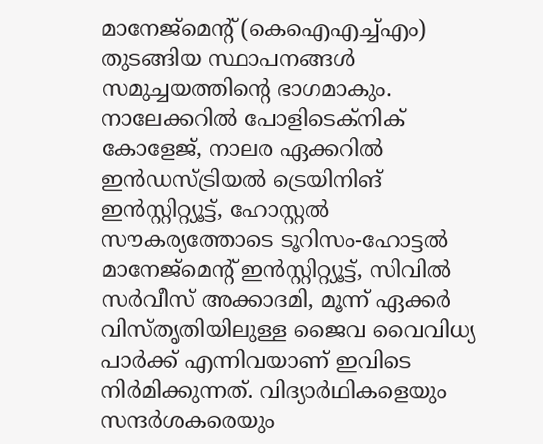മാനേജ്മെന്റ് (കെഐഎച്ച്എം) തുടങ്ങിയ സ്ഥാപനങ്ങൾ സമുച്ചയത്തിന്റെ ഭാഗമാകും. നാലേക്കറിൽ പോളിടെക്നിക് കോളേജ്, നാലര ഏക്കറിൽ ഇൻഡസ്ട്രിയൽ ട്രെയിനിങ് ഇൻസ്റ്റിറ്റ്യൂട്ട്, ഹോസ്റ്റൽ സൗകര്യത്തോടെ ടൂറിസം-ഹോട്ടൽ മാനേജ്മെന്റ് ഇൻസ്റ്റിറ്റ്യൂട്ട്, സിവിൽ സർവീസ് അക്കാദമി, മൂന്ന് ഏക്കർ വിസ്തൃതിയിലുള്ള ജൈവ വൈവിധ്യ പാർക്ക് എന്നിവയാണ് ഇവിടെ നിർമിക്കുന്നത്. വിദ്യാർഥികളെയും സന്ദർശകരെയും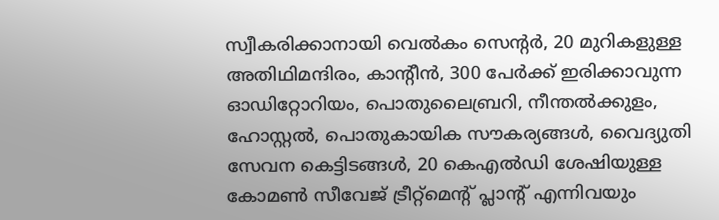സ്വീകരിക്കാനായി വെൽകം സെന്റർ, 20 മുറികളുള്ള അതിഥിമന്ദിരം, കാന്റീൻ, 300 പേർക്ക് ഇരിക്കാവുന്ന ഓഡിറ്റോറിയം, പൊതുലൈബ്രറി, നീന്തൽക്കുളം, ഹോസ്റ്റൽ, പൊതുകായിക സൗകര്യങ്ങൾ, വൈദ്യുതി സേവന കെട്ടിടങ്ങൾ, 20 കെഎൽഡി ശേഷിയുള്ള കോമൺ സീവേജ് ട്രീറ്റ്മെന്റ് പ്ലാന്റ് എന്നിവയും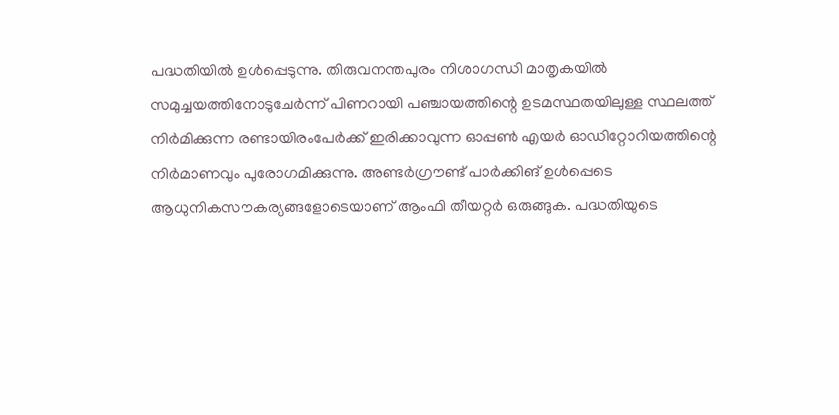പദ്ധതിയിൽ ഉൾപ്പെടുന്നു. തിരുവനന്തപുരം നിശാഗന്ധി മാതൃകയിൽ സമുച്ചയത്തിനോടുചേർന്ന് പിണറായി പഞ്ചായത്തിന്റെ ഉടമസ്ഥതയിലുള്ള സ്ഥലത്ത് നിർമിക്കുന്ന രണ്ടായിരംപേർക്ക് ഇരിക്കാവുന്ന ഓപ്പൺ എയർ ഓഡിറ്റോറിയത്തിന്റെ നിർമാണവും പുരോഗമിക്കുന്നു. അണ്ടർഗ്രൗണ്ട് പാർക്കിങ് ഉൾപ്പെടെ ആധുനികസൗകര്യങ്ങളോടെയാണ് ആംഫി തീയറ്റർ ഒരുങ്ങുക. പദ്ധതിയുടെ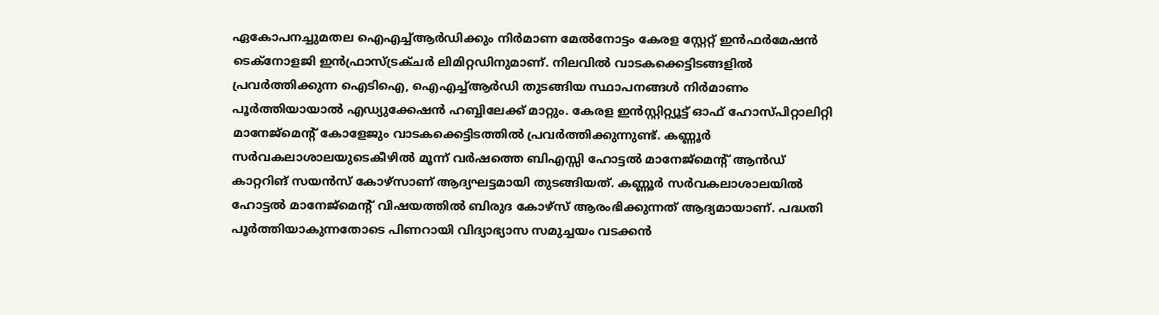ഏകോപനച്ചുമതല ഐഎച്ച്ആർഡിക്കും നിർമാണ മേൽനോട്ടം കേരള സ്റ്റേറ്റ് ഇൻഫർമേഷൻ ടെക്നോളജി ഇൻഫ്രാസ്ട്രക്ചർ ലിമിറ്റഡിനുമാണ്. നിലവിൽ വാടകക്കെട്ടിടങ്ങളിൽ പ്രവർത്തിക്കുന്ന ഐടിഐ, ഐഎച്ച്ആർഡി തുടങ്ങിയ സ്ഥാപനങ്ങൾ നിർമാണം പൂർത്തിയായാൽ എഡ്യുക്കേഷൻ ഹബ്ബിലേക്ക് മാറ്റും. കേരള ഇൻസ്റ്റിറ്റ്യൂട്ട് ഓഫ് ഹോസ്പിറ്റാലിറ്റി മാനേജ്മെന്റ് കോളേജും വാടകക്കെട്ടിടത്തിൽ പ്രവർത്തിക്കുന്നുണ്ട്. കണ്ണൂർ സർവകലാശാലയുടെകീഴിൽ മൂന്ന് വർഷത്തെ ബിഎസ്സി ഹോട്ടൽ മാനേജ്മെന്റ് ആൻഡ് കാറ്ററിങ് സയൻസ് കോഴ്സാണ് ആദ്യഘട്ടമായി തുടങ്ങിയത്. കണ്ണൂർ സർവകലാശാലയിൽ ഹോട്ടൽ മാനേജ്മെന്റ് വിഷയത്തിൽ ബിരുദ കോഴ്സ് ആരംഭിക്കുന്നത് ആദ്യമായാണ്. പദ്ധതി പൂർത്തിയാകുന്നതോടെ പിണറായി വിദ്യാഭ്യാസ സമുച്ചയം വടക്കൻ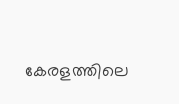കേരളത്തിലെ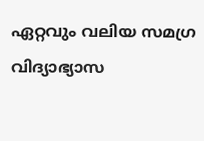ഏറ്റവും വലിയ സമഗ്ര വിദ്യാഭ്യാസ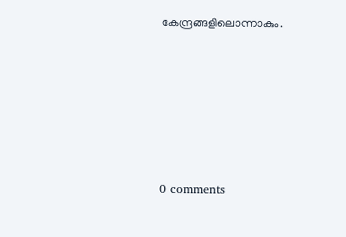കേന്ദ്രങ്ങളിലൊന്നാകും.










0 comments